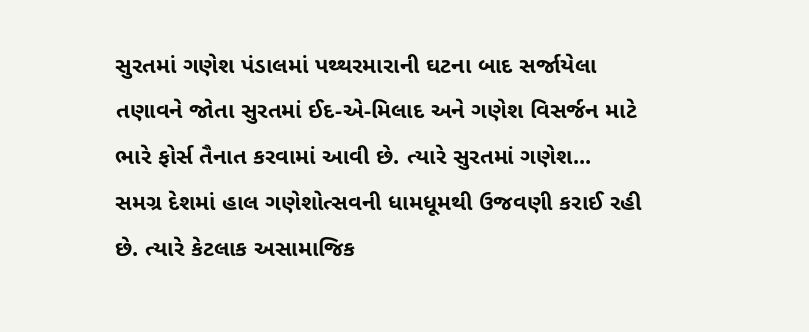સુરતમાં ગણેશ પંડાલમાં પથ્થરમારાની ઘટના બાદ સર્જાયેલા તણાવને જોતા સુરતમાં ઈદ-એ-મિલાદ અને ગણેશ વિસર્જન માટે ભારે ફોર્સ તૈનાત કરવામાં આવી છે. ત્યારે સુરતમાં ગણેશ...
સમગ્ર દેશમાં હાલ ગણેશોત્સવની ધામધૂમથી ઉજવણી કરાઈ રહી છે. ત્યારે કેટલાક અસામાજિક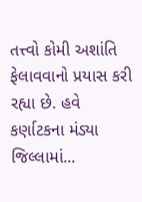તત્ત્વો કોમી અશાંતિ ફેલાવવાનો પ્રયાસ કરી રહ્યા છે. હવે કર્ણાટકના મંડ્યા જિલ્લામાં...